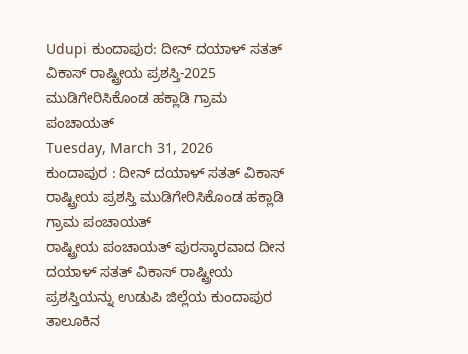Udupi ಕುಂದಾಪುರ: ದೀನ್ ದಯಾಳ್ ಸತತ್ ವಿಕಾಸ್ ರಾಷ್ಟ್ರೀಯ ಪ್ರಶಸ್ತಿ-2025 ಮುಡಿಗೇರಿಸಿಕೊಂಡ ಹಕ್ಲಾಡಿ ಗ್ರಾಮ ಪಂಚಾಯತ್
Tuesday, March 31, 2026
ಕುಂದಾಪುರ : ದೀನ್ ದಯಾಳ್ ಸತತ್ ವಿಕಾಸ್ ರಾಷ್ಟ್ರೀಯ ಪ್ರಶಸ್ತಿ ಮುಡಿಗೇರಿಸಿಕೊಂಡ ಹಕ್ಲಾಡಿ ಗ್ರಾಮ ಪಂಚಾಯತ್
ರಾಷ್ಟ್ರೀಯ ಪಂಚಾಯತ್ ಪುರಸ್ಕಾರವಾದ ದೀನ ದಯಾಳ್ ಸತತ್ ವಿಕಾಸ್ ರಾಷ್ಟ್ರೀಯ ಪ್ರಶಸ್ತಿಯನ್ನು ಉಡುಪಿ ಜಿಲ್ಲೆಯ ಕುಂದಾಪುರ ತಾಲೂಕಿನ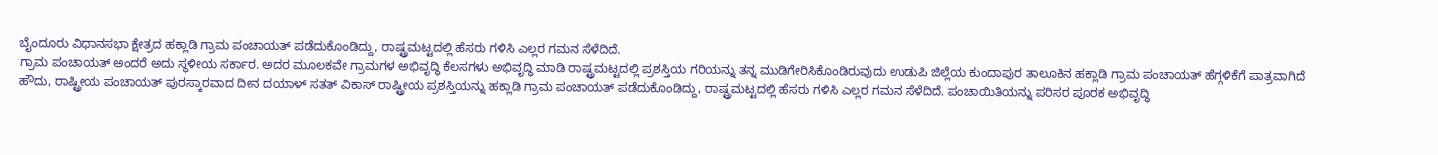ಬೈಂದೂರು ವಿಧಾನಸಭಾ ಕ್ಷೇತ್ರದ ಹಕ್ಲಾಡಿ ಗ್ರಾಮ ಪಂಚಾಯತ್ ಪಡೆದುಕೊಂಡಿದ್ದು, ರಾಷ್ಟ್ರಮಟ್ಟದಲ್ಲಿ ಹೆಸರು ಗಳಿಸಿ ಎಲ್ಲರ ಗಮನ ಸೆಳೆದಿದೆ.
ಗ್ರಾಮ ಪಂಚಾಯತ್ ಅಂದರೆ ಅದು ಸ್ಥಳೀಯ ಸರ್ಕಾರ. ಅದರ ಮೂಲಕವೇ ಗ್ರಾಮಗಳ ಅಭಿವೃದ್ಧಿ ಕೆಲಸಗಳು ಅಭಿವೃದ್ಧಿ ಮಾಡಿ ರಾಷ್ಟ್ರಮಟ್ಟದಲ್ಲಿ ಪ್ರಶಸ್ತಿಯ ಗರಿಯನ್ನು ತನ್ನ ಮುಡಿಗೇರಿಸಿಕೊಂಡಿರುವುದು ಉಡುಪಿ ಜಿಲ್ಲೆಯ ಕುಂದಾಪುರ ತಾಲೂಕಿನ ಹಕ್ಲಾಡಿ ಗ್ರಾಮ ಪಂಚಾಯತ್ ಹೆಗ್ಗಳಿಕೆಗೆ ಪಾತ್ರವಾಗಿದೆ
ಹೌದು, ರಾಷ್ಟ್ರೀಯ ಪಂಚಾಯತ್ ಪುರಸ್ಕಾರವಾದ ದೀನ ದಯಾಳ್ ಸತತ್ ವಿಕಾಸ್ ರಾಷ್ಟ್ರೀಯ ಪ್ರಶಸ್ತಿಯನ್ನು ಹಕ್ಲಾಡಿ ಗ್ರಾಮ ಪಂಚಾಯತ್ ಪಡೆದುಕೊಂಡಿದ್ದು, ರಾಷ್ಟ್ರಮಟ್ಟದಲ್ಲಿ ಹೆಸರು ಗಳಿಸಿ ಎಲ್ಲರ ಗಮನ ಸೆಳೆದಿದೆ. ಪಂಚಾಯಿತಿಯನ್ನು ಪರಿಸರ ಪೂರಕ ಅಭಿವೃದ್ಧಿ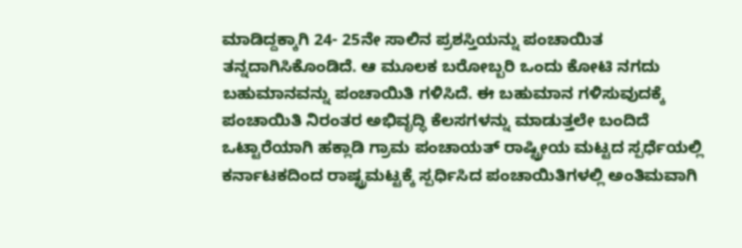ಮಾಡಿದ್ದಕ್ಕಾಗಿ 24- 25ನೇ ಸಾಲಿನ ಪ್ರಶಸ್ತಿಯನ್ನು ಪಂಚಾಯಿತ ತನ್ನದಾಗಿಸಿಕೊಂಡಿದೆ. ಆ ಮೂಲಕ ಬರೋಬ್ಬರಿ ಒಂದು ಕೋಟಿ ನಗದು ಬಹುಮಾನವನ್ನು ಪಂಚಾಯಿತಿ ಗಳಿಸಿದೆ. ಈ ಬಹುಮಾನ ಗಳಿಸುವುದಕ್ಕೆ ಪಂಚಾಯಿತಿ ನಿರಂತರ ಅಭಿವೃದ್ಧಿ ಕೆಲಸಗಳನ್ನು ಮಾಡುತ್ತಲೇ ಬಂದಿದೆ
ಒಟ್ಟಾರೆಯಾಗಿ ಹಕ್ಲಾಡಿ ಗ್ರಾಮ ಪಂಚಾಯತ್ ರಾಷ್ಟ್ರೀಯ ಮಟ್ಟದ ಸ್ಪರ್ಧೆಯಲ್ಲಿ ಕರ್ನಾಟಕದಿಂದ ರಾಷ್ಟ್ರಮಟ್ಟಕ್ಕೆ ಸ್ಪರ್ಧಿಸಿದ ಪಂಚಾಯಿತಿಗಳಲ್ಲಿ ಅಂತಿಮವಾಗಿ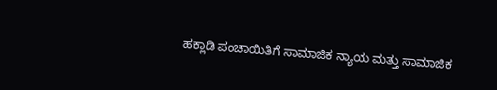ಹಕ್ಲಾಡಿ ಪಂಚಾಯಿತಿಗೆ ಸಾಮಾಜಿಕ ನ್ಯಾಯ ಮತ್ತು ಸಾಮಾಜಿಕ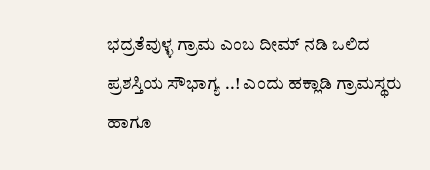ಭದ್ರತೆವುಳ್ಳ ಗ್ರಾಮ ಎಂಬ ದೀಮ್ ನಡಿ ಒಲಿದ ಪ್ರಶಸ್ತಿಯ ಸೌಭಾಗ್ಯ ..! ಎಂದು ಹಕ್ಲಾಡಿ ಗ್ರಾಮಸ್ಥರು ಹಾಗೂ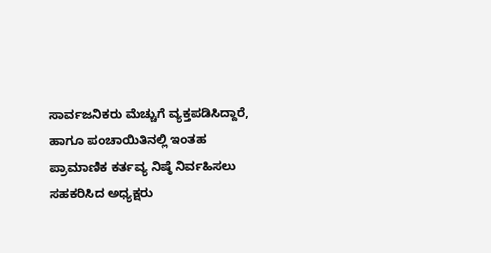ಸಾರ್ವಜನಿಕರು ಮೆಚ್ಚುಗೆ ವ್ಯಕ್ತಪಡಿಸಿದ್ದಾರೆ,
ಹಾಗೂ ಪಂಚಾಯಿತಿನಲ್ಲಿ ಇಂತಹ ಪ್ರಾಮಾಣಿಕ ಕರ್ತವ್ಯ ನಿಷ್ಠೆ ನಿರ್ವಹಿಸಲು ಸಹಕರಿಸಿದ ಅಧ್ಯಕ್ಷರು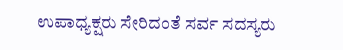ಉಪಾಧ್ಯಕ್ಷರು ಸೇರಿದಂತೆ ಸರ್ವ ಸದಸ್ಯರು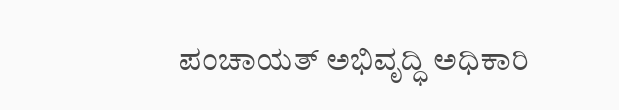ಪಂಚಾಯತ್ ಅಭಿವೃದ್ಧಿ ಅಧಿಕಾರಿ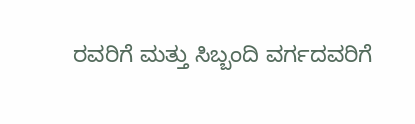ರವರಿಗೆ ಮತ್ತು ಸಿಬ್ಬಂದಿ ವರ್ಗದವರಿಗೆ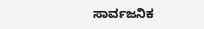ಸಾರ್ವಜನಿಕ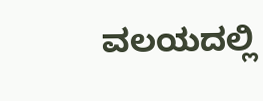ವಲಯದಲ್ಲಿ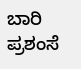ಬಾರಿ ಪ್ರಶಂಸೆ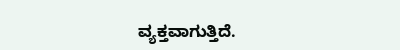ವ್ಯಕ್ತವಾಗುತ್ತಿದೆ.